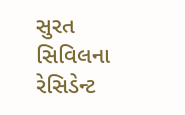સુરત સિવિલના રેસિડેન્ટ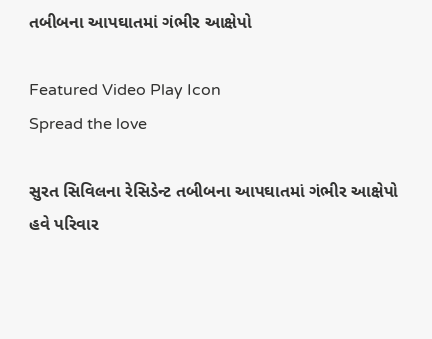તબીબના આપઘાતમાં ગંભીર આક્ષેપો

Featured Video Play Icon
Spread the love

સુરત સિવિલના રેસિડેન્ટ તબીબના આપઘાતમાં ગંભીર આક્ષેપો
હવે પરિવાર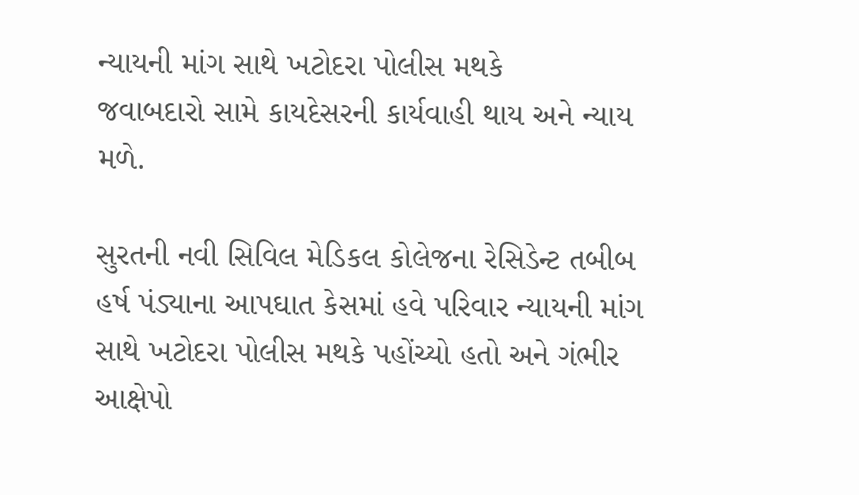ન્યાયની માંગ સાથે ખટોદરા પોલીસ મથકે
જવાબદારો સામે કાયદેસરની કાર્યવાહી થાય અને ન્યાય મળે.

સુરતની નવી સિવિલ મેડિકલ કોલેજના રેસિડેન્ટ તબીબ હર્ષ પંડ્યાના આપઘાત કેસમાં હવે પરિવાર ન્યાયની માંગ સાથે ખટોદરા પોલીસ મથકે પહોંચ્યો હતો અને ગંભીર આક્ષેપો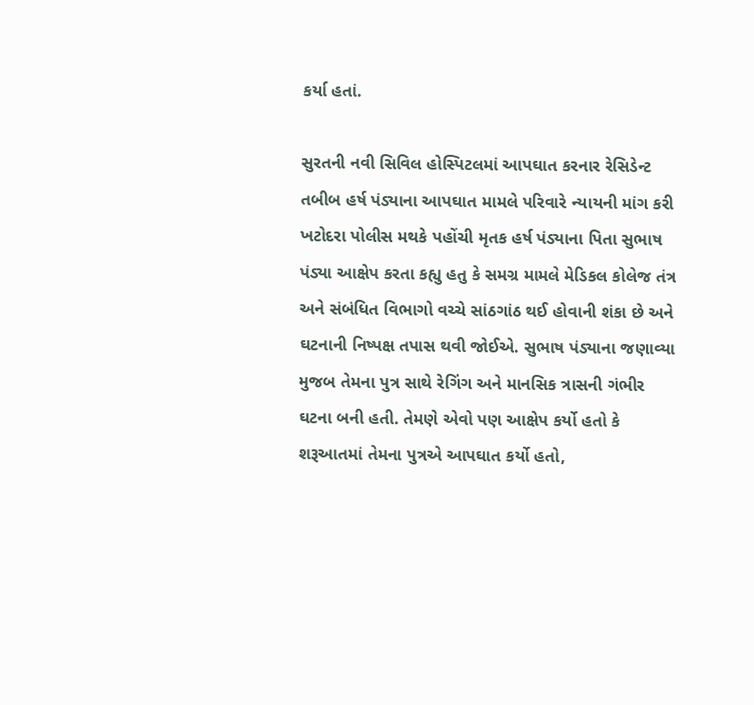કર્યા હતાં.

સુરતની નવી સિવિલ હોસ્પિટલમાં આપઘાત કરનાર રેસિડેન્ટ તબીબ હર્ષ પંડ્યાના આપઘાત મામલે પરિવારે ન્યાયની માંગ કરી ખટોદરા પોલીસ મથકે પહોંચી મૃતક હર્ષ પંડ્યાના પિતા સુભાષ પંડ્યા આક્ષેપ કરતા કહ્યુ હતુ કે સમગ્ર મામલે મેડિકલ કોલેજ તંત્ર અને સંબંધિત વિભાગો વચ્ચે સાંઠગાંઠ થઈ હોવાની શંકા છે અને ઘટનાની નિષ્પક્ષ તપાસ થવી જોઈએ. સુભાષ પંડ્યાના જણાવ્યા મુજબ તેમના પુત્ર સાથે રેગિંગ અને માનસિક ત્રાસની ગંભીર ઘટના બની હતી. તેમણે એવો પણ આક્ષેપ કર્યો હતો કે શરૂઆતમાં તેમના પુત્રએ આપઘાત કર્યો હતો,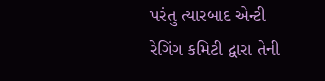પરંતુ ત્યારબાદ એન્ટી રેગિંગ કમિટી દ્વારા તેની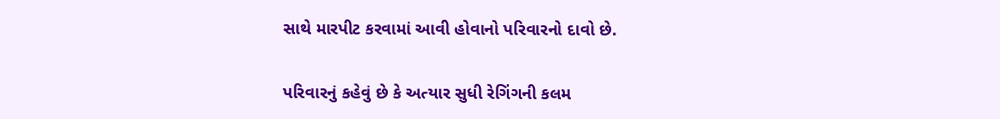સાથે મારપીટ કરવામાં આવી હોવાનો પરિવારનો દાવો છે.

પરિવારનું કહેવું છે કે અત્યાર સુધી રેગિંગની કલમ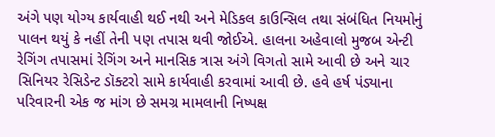અંગે પણ યોગ્ય કાર્યવાહી થઈ નથી અને મેડિકલ કાઉન્સિલ તથા સંબંધિત નિયમોનું પાલન થયું કે નહીં તેની પણ તપાસ થવી જોઈએ. હાલના અહેવાલો મુજબ એન્ટી રેગિંગ તપાસમાં રેગિંગ અને માનસિક ત્રાસ અંગે વિગતો સામે આવી છે અને ચાર સિનિયર રેસિડેન્ટ ડૉક્ટરો સામે કાર્યવાહી કરવામાં આવી છે. હવે હર્ષ પંડ્યાના પરિવારની એક જ માંગ છે સમગ્ર મામલાની નિષ્પક્ષ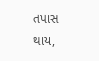તપાસ થાય,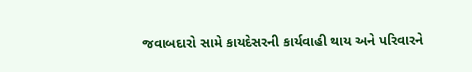જવાબદારો સામે કાયદેસરની કાર્યવાહી થાય અને પરિવારને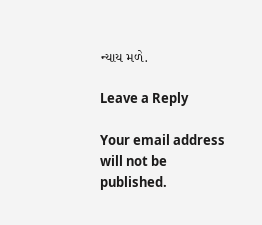ન્યાય મળે.

Leave a Reply

Your email address will not be published.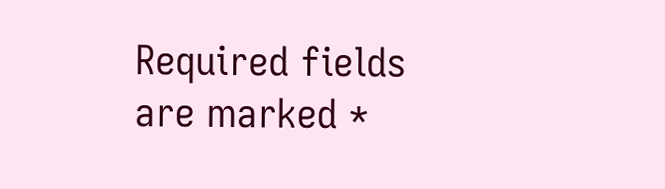Required fields are marked *